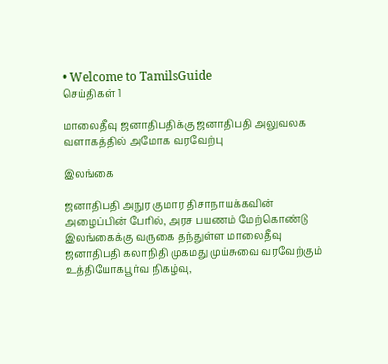• Welcome to TamilsGuide
செய்திகள் 1

மாலைதீவு ஜனாதிபதிக்கு ஜனாதிபதி அலுவலக வளாகத்தில் அமோக வரவேற்பு

இலங்கை

ஜனாதிபதி அநுர குமார திசாநாயக்கவின் அழைப்பின் பேரில், அரச பயணம் மேற்கொண்டு இலங்கைக்கு வருகை தந்துள்ள மாலைதீவு ஜனாதிபதி கலாநிதி முகமது முய்சுவை வரவேற்கும் உத்தியோகபூர்வ நிகழ்வு,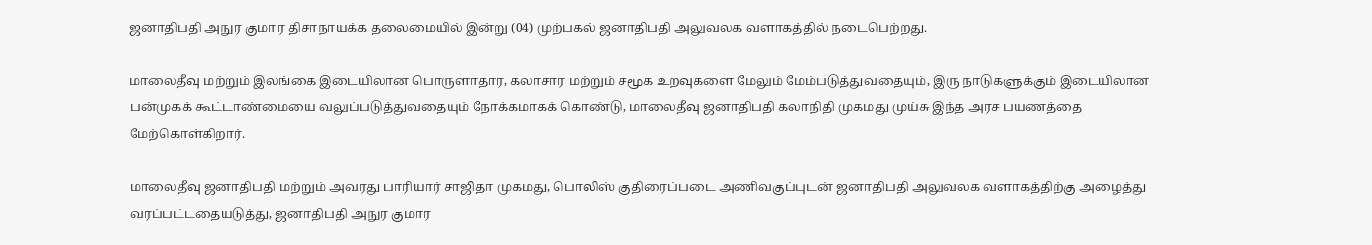ஜனாதிபதி அநுர குமார திசாநாயக்க தலைமையில் இன்று (04) முற்பகல் ஜனாதிபதி அலுவலக வளாகத்தில் நடைபெற்றது.

மாலைதீவு மற்றும் இலங்கை இடையிலான பொருளாதார, கலாசார மற்றும் சமூக உறவுகளை மேலும் மேம்படுத்துவதையும், இரு நாடுகளுக்கும் இடையிலான பன்முகக் கூட்டாண்மையை வலுப்படுத்துவதையும் நோக்கமாகக் கொண்டு, மாலைதீவு ஜனாதிபதி கலாநிதி முகமது முய்சு இந்த அரச பயணத்தை மேற்கொள்கிறார்.

மாலைதீவு ஜனாதிபதி மற்றும் அவரது பாரியார் சாஜிதா முகமது, பொலிஸ் குதிரைப்படை அணிவகுப்புடன் ஜனாதிபதி அலுவலக வளாகத்திற்கு அழைத்து வரப்பட்டதையடுத்து, ஜனாதிபதி அநுர குமார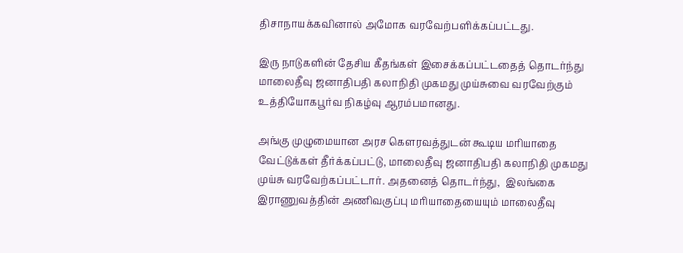திசாநாயக்கவினால் அமோக வரவேற்பளிக்கப்பட்டது.

இரு நாடுகளின் தேசிய கீதங்கள் இசைக்கப்பட்டதைத் தொடர்ந்து மாலைதீவு ஜனாதிபதி கலாநிதி முகமது முய்சுவை வரவேற்கும் உத்தியோகபூர்வ நிகழ்வு ஆரம்பமானது.

அங்கு முழுமையான அரச கௌரவத்துடன் கூடிய மரியாதை வேட்டுக்கள் தீர்க்கப்பட்டு, மாலைதீவு ஜனாதிபதி கலாநிதி முகமது முய்சு வரவேற்கப்பட்டார். அதனைத் தொடர்ந்து,  இலங்கை இராணுவத்தின் அணிவகுப்பு மரியாதையையும் மாலைதீவு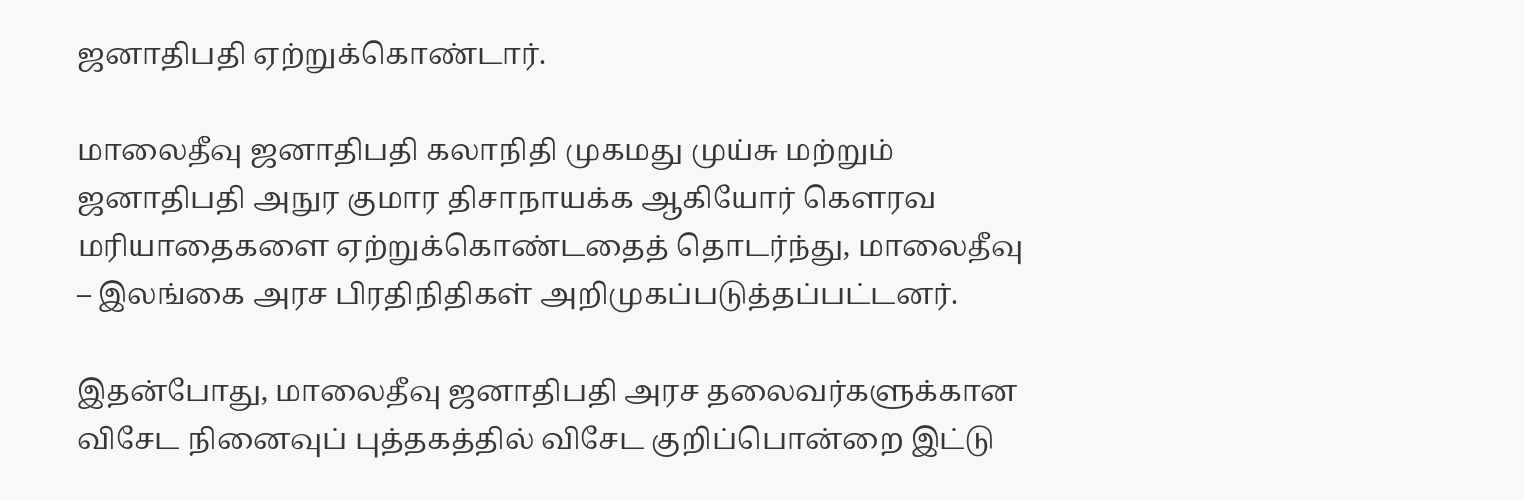ஜனாதிபதி ஏற்றுக்கொண்டார்.

மாலைதீவு ஜனாதிபதி கலாநிதி முகமது முய்சு மற்றும் ஜனாதிபதி அநுர குமார திசாநாயக்க ஆகியோர் கௌரவ மரியாதைகளை ஏற்றுக்கொண்டதைத் தொடர்ந்து, மாலைதீவு – இலங்கை அரச பிரதிநிதிகள் அறிமுகப்படுத்தப்பட்டனர்.

இதன்போது, மாலைதீவு ஜனாதிபதி அரச தலைவர்களுக்கான விசேட நினைவுப் புத்தகத்தில் விசேட குறிப்பொன்றை இட்டு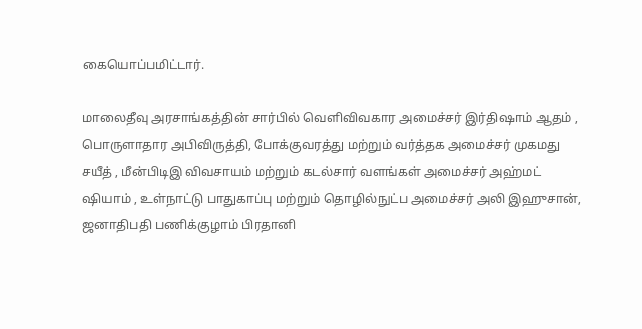கையொப்பமிட்டார்.

மாலைதீவு அரசாங்கத்தின் சார்பில் வெளிவிவகார அமைச்சர் இர்திஷாம் ஆதம் , பொருளாதார அபிவிருத்தி, போக்குவரத்து மற்றும் வர்த்தக அமைச்சர் முகமது சயீத் , மீன்பிடிஇ விவசாயம் மற்றும் கடல்சார் வளங்கள் அமைச்சர் அஹ்மட் ஷியாம் , உள்நாட்டு பாதுகாப்பு மற்றும் தொழில்நுட்ப அமைச்சர் அலி இஹுசான், ஜனாதிபதி பணிக்குழாம் பிரதானி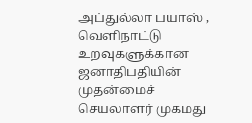அப்துல்லா பயாஸ் , வெளிநாட்டு உறவுகளுக்கான ஜனாதிபதியின் முதன்மைச் செயலாளர் முகமது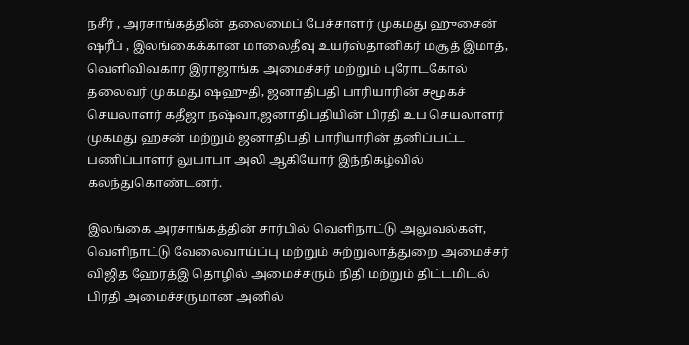நசீர் , அரசாங்கத்தின் தலைமைப் பேச்சாளர் முகமது ஹுசைன் ஷரீப் , இலங்கைக்கான மாலைதீவு உயர்ஸ்தானிகர் மசூத் இமாத்,  வெளிவிவகார இராஜாங்க அமைச்சர் மற்றும் புரோடகோல் தலைவர் முகமது ஷஹுதி, ஜனாதிபதி பாரியாரின் சமூகச் செயலாளர் கதீஜா நஷ்வா,ஜனாதிபதியின் பிரதி உப செயலாளர் முகமது ஹசன் மற்றும் ஜனாதிபதி பாரியாரின் தனிப்பட்ட பணிப்பாளர் லுபாபா அலி ஆகியோர் இந்நிகழ்வில் கலந்துகொண்டனர்.

இலங்கை அரசாங்கத்தின் சார்பில் வெளிநாட்டு அலுவல்கள், வெளிநாட்டு வேலைவாய்ப்பு மற்றும் சுற்றுலாத்துறை அமைச்சர் விஜித ஹேரத்இ தொழில் அமைச்சரும் நிதி மற்றும் திட்டமிடல் பிரதி அமைச்சருமான அனில்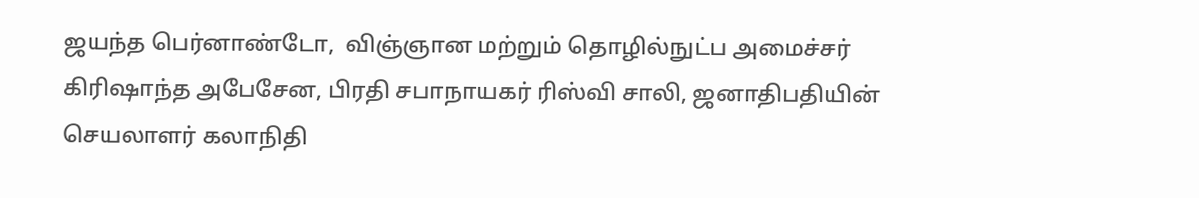ஜயந்த பெர்னாண்டோ,  விஞ்ஞான மற்றும் தொழில்நுட்ப அமைச்சர் கிரிஷாந்த அபேசேன, பிரதி சபாநாயகர் ரிஸ்வி சாலி, ஜனாதிபதியின் செயலாளர் கலாநிதி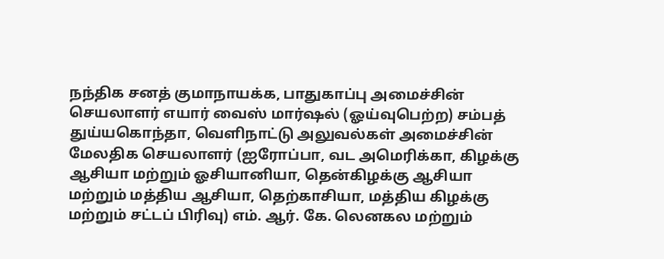நந்திக சனத் குமாநாயக்க, பாதுகாப்பு அமைச்சின் செயலாளர் எயார் வைஸ் மார்ஷல் (ஓய்வுபெற்ற) சம்பத் துய்யகொந்தா, வெளிநாட்டு அலுவல்கள் அமைச்சின் மேலதிக செயலாளர் (ஐரோப்பா, வட அமெரிக்கா, கிழக்கு ஆசியா மற்றும் ஓசியானியா, தென்கிழக்கு ஆசியா மற்றும் மத்திய ஆசியா, தெற்காசியா, மத்திய கிழக்கு மற்றும் சட்டப் பிரிவு) எம். ஆர். கே. லெனகல மற்றும்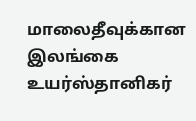மாலைதீவுக்கான இலங்கை உயர்ஸ்தானிகர்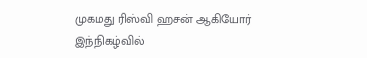முகமது ரிஸ்வி ஹசன் ஆகியோர் இந்நிகழ்வில்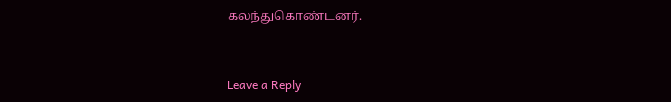கலந்துகொண்டனர்.


Leave a Reply